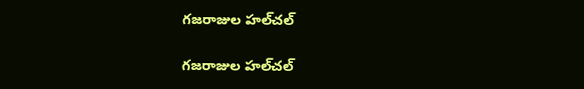గజరాజుల హల్‌చల్

గజరాజుల హల్‌చల్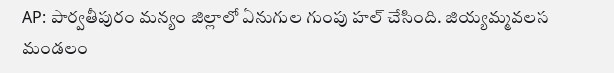AP: పార్వతీపురం మన్యం జిల్లాలో ఏనుగుల గుంపు హల్ చేసింది. జియ్యమ్మవలస మండలం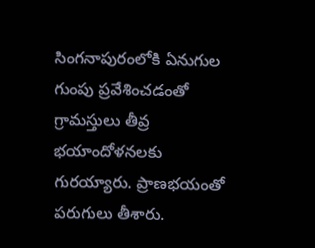సింగనాపురంలోకి ఏనుగుల గుంపు ప్రవేశించడంతో గ్రామస్తులు తీవ్ర భయాందోళనలకు గురయ్యారు. ప్రాణభయంతో పరుగులు తీశారు.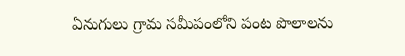ఏనుగులు గ్రామ సమీపంలోని పంట పొలాలను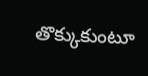తొక్కుకుంటూ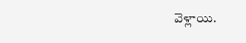వెళ్లాయి.